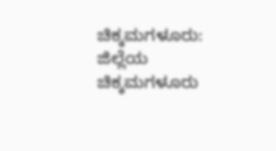ಚಿಕ್ಕಮಗಳೂರು: ಜಿಲ್ಲೆಯ ಚಿಕ್ಕಮಗಳೂರು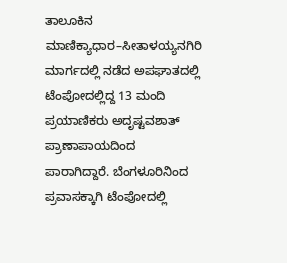ತಾಲೂಕಿನ ಮಾಣಿಕ್ಯಾಧಾರ–ಸೀತಾಳಯ್ಯನಗಿರಿ ಮಾರ್ಗದಲ್ಲಿ ನಡೆದ ಅಪಘಾತದಲ್ಲಿ ಟೆಂಪೋದಲ್ಲಿದ್ದ 13 ಮಂದಿ ಪ್ರಯಾಣಿಕರು ಅದೃಷ್ಟವಶಾತ್ ಪ್ರಾಣಾಪಾಯದಿಂದ ಪಾರಾಗಿದ್ದಾರೆ. ಬೆಂಗಳೂರಿನಿಂದ ಪ್ರವಾಸಕ್ಕಾಗಿ ಟೆಂಪೋದಲ್ಲಿ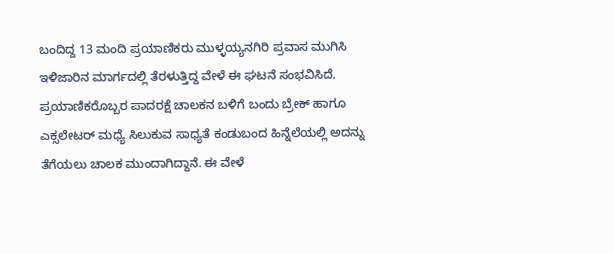ಬಂದಿದ್ದ 13 ಮಂದಿ ಪ್ರಯಾಣಿಕರು ಮುಳ್ಳಯ್ಯನಗಿರಿ ಪ್ರವಾಸ ಮುಗಿಸಿ ಇಳಿಜಾರಿನ ಮಾರ್ಗದಲ್ಲಿ ತೆರಳುತ್ತಿದ್ದ ವೇಳೆ ಈ ಘಟನೆ ಸಂಭವಿಸಿದೆ. ಪ್ರಯಾಣಿಕರೊಬ್ಬರ ಪಾದರಕ್ಷೆ ಚಾಲಕನ ಬಳಿಗೆ ಬಂದು ಬ್ರೇಕ್ ಹಾಗೂ ಎಕ್ಸಲೇಟರ್ ಮಧ್ಯೆ ಸಿಲುಕುವ ಸಾಧ್ಯತೆ ಕಂಡುಬಂದ ಹಿನ್ನೆಲೆಯಲ್ಲಿ ಅದನ್ನು ತೆಗೆಯಲು ಚಾಲಕ ಮುಂದಾಗಿದ್ದಾನೆ. ಈ ವೇಳೆ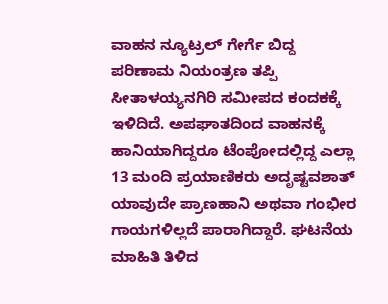ವಾಹನ ನ್ಯೂಟ್ರಲ್ ಗೇರ್ಗೆ ಬಿದ್ದ ಪರಿಣಾಮ ನಿಯಂತ್ರಣ ತಪ್ಪಿ ಸೀತಾಳಯ್ಯನಗಿರಿ ಸಮೀಪದ ಕಂದಕಕ್ಕೆ ಇಳಿದಿದೆ. ಅಪಘಾತದಿಂದ ವಾಹನಕ್ಕೆ ಹಾನಿಯಾಗಿದ್ದರೂ ಟೆಂಪೋದಲ್ಲಿದ್ದ ಎಲ್ಲಾ 13 ಮಂದಿ ಪ್ರಯಾಣಿಕರು ಅದೃಷ್ಟವಶಾತ್ ಯಾವುದೇ ಪ್ರಾಣಹಾನಿ ಅಥವಾ ಗಂಭೀರ ಗಾಯಗಳಿಲ್ಲದೆ ಪಾರಾಗಿದ್ದಾರೆ. ಘಟನೆಯ ಮಾಹಿತಿ ತಿಳಿದ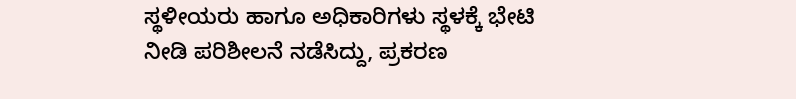ಸ್ಥಳೀಯರು ಹಾಗೂ ಅಧಿಕಾರಿಗಳು ಸ್ಥಳಕ್ಕೆ ಭೇಟಿ ನೀಡಿ ಪರಿಶೀಲನೆ ನಡೆಸಿದ್ದು, ಪ್ರಕರಣ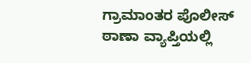ಗ್ರಾಮಾಂತರ ಪೊಲೀಸ್ ಠಾಣಾ ವ್ಯಾಪ್ತಿಯಲ್ಲಿ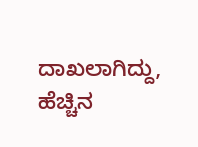ದಾಖಲಾಗಿದ್ದು, ಹೆಚ್ಚಿನ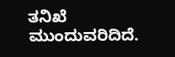ತನಿಖೆ ಮುಂದುವರಿದಿದೆ.